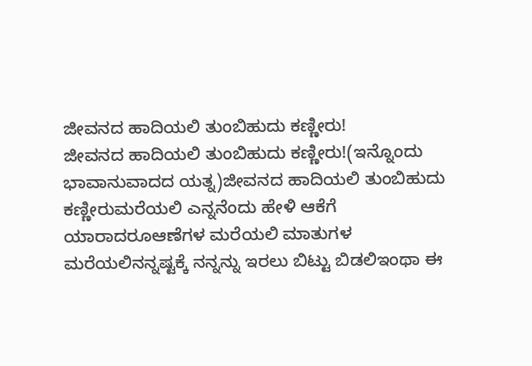ಜೀವನದ ಹಾದಿಯಲಿ ತುಂಬಿಹುದು ಕಣ್ಣೀರು!
ಜೀವನದ ಹಾದಿಯಲಿ ತುಂಬಿಹುದು ಕಣ್ಣೀರು!(ಇನ್ನೊಂದು ಭಾವಾನುವಾದದ ಯತ್ನ)ಜೀವನದ ಹಾದಿಯಲಿ ತುಂಬಿಹುದು ಕಣ್ಣೀರುಮರೆಯಲಿ ಎನ್ನನೆಂದು ಹೇಳಿ ಆಕೆಗೆ ಯಾರಾದರೂಆಣೆಗಳ ಮರೆಯಲಿ ಮಾತುಗಳ ಮರೆಯಲಿನನ್ನಷ್ಟಕ್ಕೆ ನನ್ನನ್ನು ಇರಲು ಬಿಟ್ಟು ಬಿಡಲಿಇಂಥಾ ಈ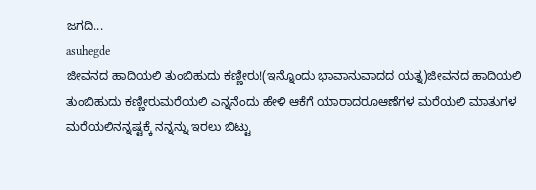ಜಗದಿ...
asuhegde
ಜೀವನದ ಹಾದಿಯಲಿ ತುಂಬಿಹುದು ಕಣ್ಣೀರು!(ಇನ್ನೊಂದು ಭಾವಾನುವಾದದ ಯತ್ನ)ಜೀವನದ ಹಾದಿಯಲಿ ತುಂಬಿಹುದು ಕಣ್ಣೀರುಮರೆಯಲಿ ಎನ್ನನೆಂದು ಹೇಳಿ ಆಕೆಗೆ ಯಾರಾದರೂಆಣೆಗಳ ಮರೆಯಲಿ ಮಾತುಗಳ ಮರೆಯಲಿನನ್ನಷ್ಟಕ್ಕೆ ನನ್ನನ್ನು ಇರಲು ಬಿಟ್ಟು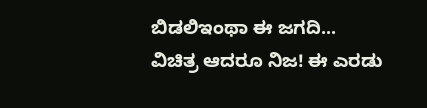ಬಿಡಲಿಇಂಥಾ ಈ ಜಗದಿ...
ವಿಚಿತ್ರ ಆದರೂ ನಿಜ! ಈ ಎರಡು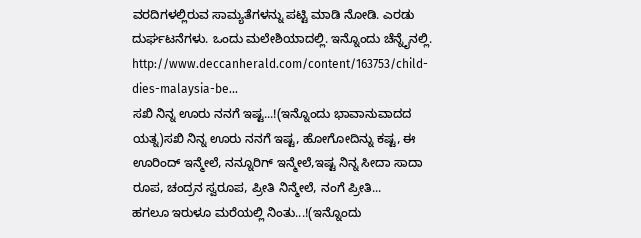ವರದಿಗಳಲ್ಲಿರುವ ಸಾಮ್ಯತೆಗಳನ್ನು ಪಟ್ಟಿ ಮಾಡಿ ನೋಡಿ. ಎರಡು ದುರ್ಘಟನೆಗಳು. ಒಂದು ಮಲೇಶಿಯಾದಲ್ಲಿ. ಇನ್ನೊಂದು ಚೆನ್ನೈನಲ್ಲಿ. http://www.deccanherald.com/content/163753/child-dies-malaysia-be...
ಸಖಿ ನಿನ್ನ ಊರು ನನಗೆ ಇಷ್ಟ...!(ಇನ್ನೊಂದು ಭಾವಾನುವಾದದ ಯತ್ನ)ಸಖಿ ನಿನ್ನ ಊರು ನನಗೆ ಇಷ್ಟ, ಹೋಗೋದಿನ್ನು ಕಷ್ಟ, ಈ ಊರಿಂದ್ ಇನ್ಮೇಲೆ, ನನ್ನೂರಿಗ್ ಇನ್ಮೇಲೆ,ಇಷ್ಟ ನಿನ್ನ ಸೀದಾ ಸಾದಾ ರೂಪ, ಚಂದ್ರನ ಸ್ವರೂಪ, ಪ್ರೀತಿ ನಿನ್ಮೇಲೆ, ನಂಗೆ ಪ್ರೀತಿ...
ಹಗಲೂ ಇರುಳೂ ಮರೆಯಲ್ಲಿ ನಿಂತು...!(ಇನ್ನೊಂದು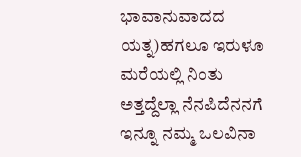ಭಾವಾನುವಾದದ ಯತ್ನ)ಹಗಲೂ ಇರುಳೂ ಮರೆಯಲ್ಲಿ ನಿಂತು ಅತ್ತದ್ದೆಲ್ಲಾ ನೆನಪಿದೆನನಗೆ ಇನ್ನೂ ನಮ್ಮ ಒಲವಿನಾ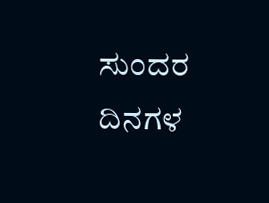ಸುಂದರ ದಿನಗಳ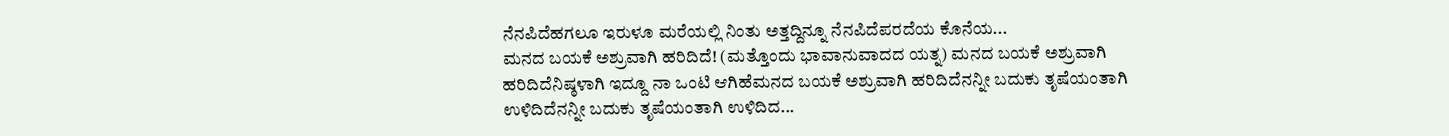ನೆನಪಿದೆಹಗಲೂ ಇರುಳೂ ಮರೆಯಲ್ಲಿ ನಿಂತು ಅತ್ತದ್ದಿನ್ನೂ ನೆನಪಿದೆಪರದೆಯ ಕೊನೆಯ...
ಮನದ ಬಯಕೆ ಅಶ್ರುವಾಗಿ ಹರಿದಿದೆ! (ಮತ್ತೊಂದು ಭಾವಾನುವಾದದ ಯತ್ನ) ಮನದ ಬಯಕೆ ಅಶ್ರುವಾಗಿ ಹರಿದಿದೆನಿಷ್ಠಳಾಗಿ ಇದ್ದೂ ನಾ ಒಂಟಿ ಆಗಿಹೆಮನದ ಬಯಕೆ ಅಶ್ರುವಾಗಿ ಹರಿದಿದೆನನ್ನೀ ಬದುಕು ತೃಷೆಯಂತಾಗಿ ಉಳಿದಿದೆನನ್ನೀ ಬದುಕು ತೃಷೆಯಂತಾಗಿ ಉಳಿದಿದ...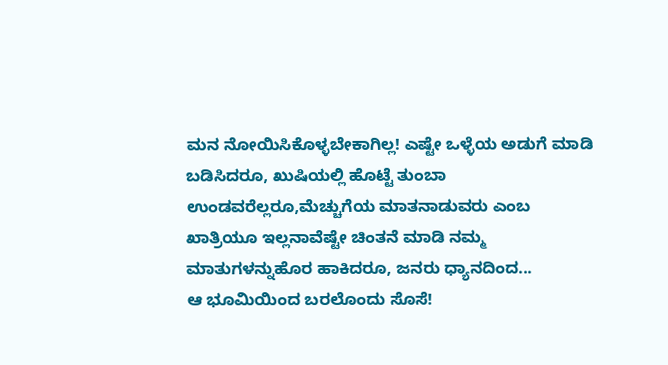ಮನ ನೋಯಿಸಿಕೊಳ್ಳಬೇಕಾಗಿಲ್ಲ! ಎಷ್ಟೇ ಒಳ್ಳೆಯ ಅಡುಗೆ ಮಾಡಿ ಬಡಿಸಿದರೂ, ಖುಷಿಯಲ್ಲಿ ಹೊಟ್ಟೆ ತುಂಬಾ ಉಂಡವರೆಲ್ಲರೂ,ಮೆಚ್ಚುಗೆಯ ಮಾತನಾಡುವರು ಎಂಬ ಖಾತ್ರಿಯೂ ಇಲ್ಲನಾವೆಷ್ಟೇ ಚಿಂತನೆ ಮಾಡಿ ನಮ್ಮ ಮಾತುಗಳನ್ನುಹೊರ ಹಾಕಿದರೂ, ಜನರು ಧ್ಯಾನದಿಂದ...
ಆ ಭೂಮಿಯಿಂದ ಬರಲೊಂದು ಸೊಸೆ!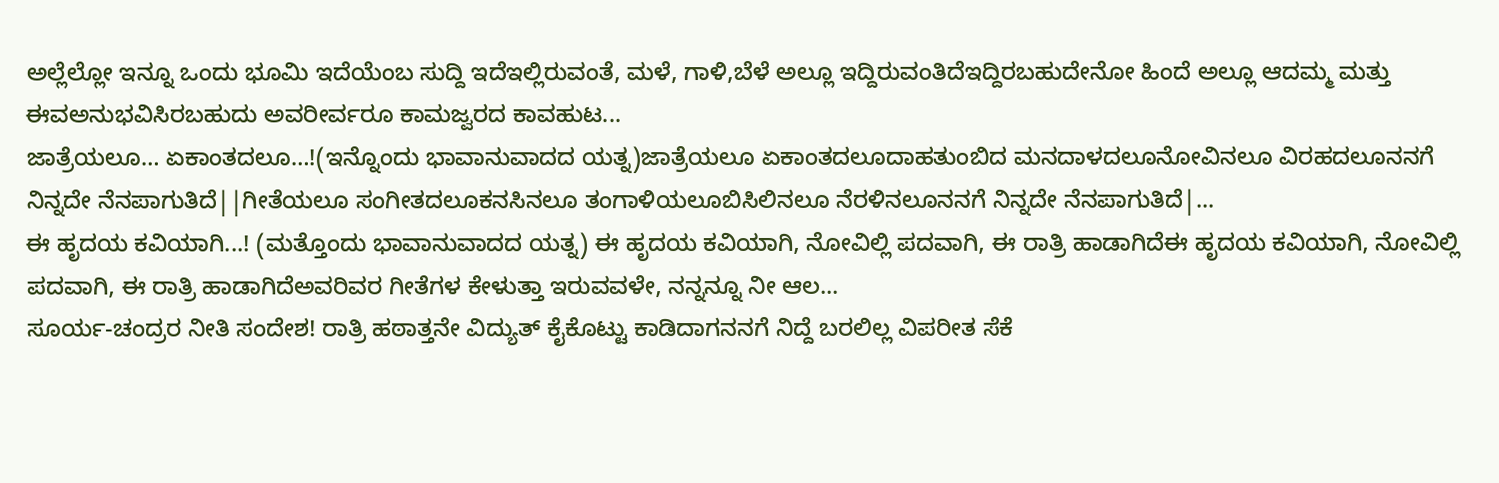ಅಲ್ಲೆಲ್ಲೋ ಇನ್ನೂ ಒಂದು ಭೂಮಿ ಇದೆಯೆಂಬ ಸುದ್ದಿ ಇದೆಇಲ್ಲಿರುವಂತೆ, ಮಳೆ, ಗಾಳಿ,ಬೆಳೆ ಅಲ್ಲೂ ಇದ್ದಿರುವಂತಿದೆಇದ್ದಿರಬಹುದೇನೋ ಹಿಂದೆ ಅಲ್ಲೂ ಆದಮ್ಮ ಮತ್ತು ಈವಅನುಭವಿಸಿರಬಹುದು ಅವರೀರ್ವರೂ ಕಾಮಜ್ವರದ ಕಾವಹುಟ...
ಜಾತ್ರೆಯಲೂ… ಏಕಾಂತದಲೂ…!(ಇನ್ನೊಂದು ಭಾವಾನುವಾದದ ಯತ್ನ)ಜಾತ್ರೆಯಲೂ ಏಕಾಂತದಲೂದಾಹತುಂಬಿದ ಮನದಾಳದಲೂನೋವಿನಲೂ ವಿರಹದಲೂನನಗೆ ನಿನ್ನದೇ ನೆನಪಾಗುತಿದೆ||ಗೀತೆಯಲೂ ಸಂಗೀತದಲೂಕನಸಿನಲೂ ತಂಗಾಳಿಯಲೂಬಿಸಿಲಿನಲೂ ನೆರಳಿನಲೂನನಗೆ ನಿನ್ನದೇ ನೆನಪಾಗುತಿದೆ|...
ಈ ಹೃದಯ ಕವಿಯಾಗಿ...! (ಮತ್ತೊಂದು ಭಾವಾನುವಾದದ ಯತ್ನ) ಈ ಹೃದಯ ಕವಿಯಾಗಿ, ನೋವಿಲ್ಲಿ ಪದವಾಗಿ, ಈ ರಾತ್ರಿ ಹಾಡಾಗಿದೆಈ ಹೃದಯ ಕವಿಯಾಗಿ, ನೋವಿಲ್ಲಿ ಪದವಾಗಿ, ಈ ರಾತ್ರಿ ಹಾಡಾಗಿದೆಅವರಿವರ ಗೀತೆಗಳ ಕೇಳುತ್ತಾ ಇರುವವಳೇ, ನನ್ನನ್ನೂ ನೀ ಆಲ...
ಸೂರ್ಯ-ಚಂದ್ರರ ನೀತಿ ಸಂದೇಶ! ರಾತ್ರಿ ಹಠಾತ್ತನೇ ವಿದ್ಯುತ್ ಕೈಕೊಟ್ಟು ಕಾಡಿದಾಗನನಗೆ ನಿದ್ದೆ ಬರಲಿಲ್ಲ ವಿಪರೀತ ಸೆಕೆ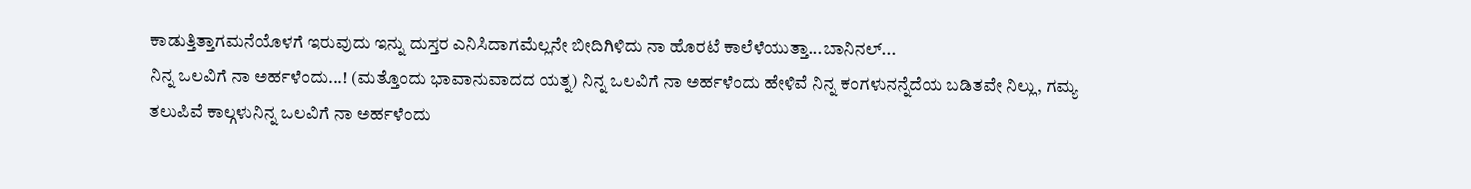ಕಾಡುತ್ತಿತ್ತಾಗಮನೆಯೊಳಗೆ ಇರುವುದು ಇನ್ನು ದುಸ್ತರ ಎನಿಸಿದಾಗಮೆಲ್ಲನೇ ಬೀದಿಗಿಳಿದು ನಾ ಹೊರಟೆ ಕಾಲೆಳೆಯುತ್ತಾ...ಬಾನಿನಲ್...
ನಿನ್ನ ಒಲವಿಗೆ ನಾ ಅರ್ಹಳೆಂದು...! (ಮತ್ತೊಂದು ಭಾವಾನುವಾದದ ಯತ್ನ) ನಿನ್ನ ಒಲವಿಗೆ ನಾ ಅರ್ಹಳೆಂದು ಹೇಳಿವೆ ನಿನ್ನ ಕಂಗಳುನನ್ನೆದೆಯ ಬಡಿತವೇ ನಿಲ್ಲು, ಗಮ್ಯ ತಲುಪಿವೆ ಕಾಲ್ಗಳುನಿನ್ನ ಒಲವಿಗೆ ನಾ ಅರ್ಹಳೆಂದು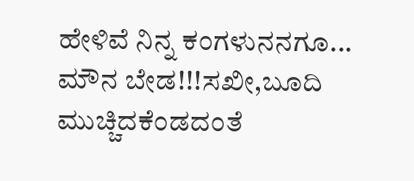ಹೇಳಿವೆ ನಿನ್ನ ಕಂಗಳುನನಗೂ...
ಮೌನ ಬೇಡ!!!ಸಖೀ,ಬೂದಿ ಮುಚ್ಚಿದಕೆಂಡದಂತೆ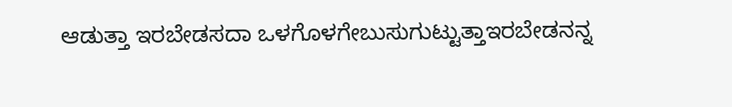ಆಡುತ್ತಾ ಇರಬೇಡಸದಾ ಒಳಗೊಳಗೇಬುಸುಗುಟ್ಟುತ್ತಾಇರಬೇಡನನ್ನ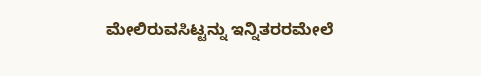ಮೇಲಿರುವಸಿಟ್ಟನ್ನು ಇನ್ನಿತರರಮೇಲೆ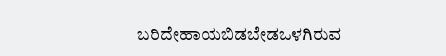ಬರಿದೇಹಾಯಬಿಡಬೇಡಒಳಗಿರುವ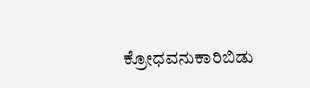ಕ್ರೋಧವನುಕಾರಿಬಿಡು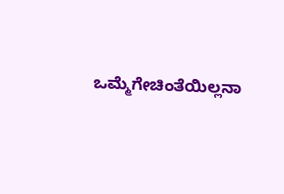ಒಮ್ಮೆಗೇಚಿಂತೆಯಿಲ್ಲನಾ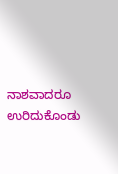ನಾಶವಾದರೂ ಉರಿದುಕೊಂಡು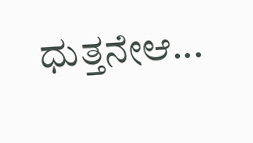ಧುತ್ತನೇಆ...